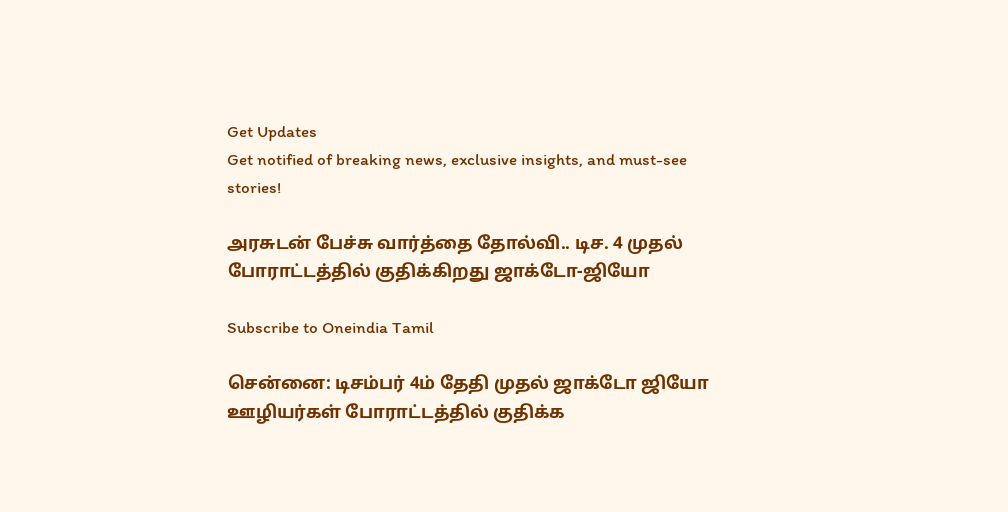Get Updates
Get notified of breaking news, exclusive insights, and must-see stories!

அரசுடன் பேச்சு வார்த்தை தோல்வி.. டிச. 4 முதல் போராட்டத்தில் குதிக்கிறது ஜாக்டோ-ஜியோ

Subscribe to Oneindia Tamil

சென்னை: டிசம்பர் 4ம் தேதி முதல் ஜாக்டோ ஜியோ ஊழியர்கள் போராட்டத்தில் குதிக்க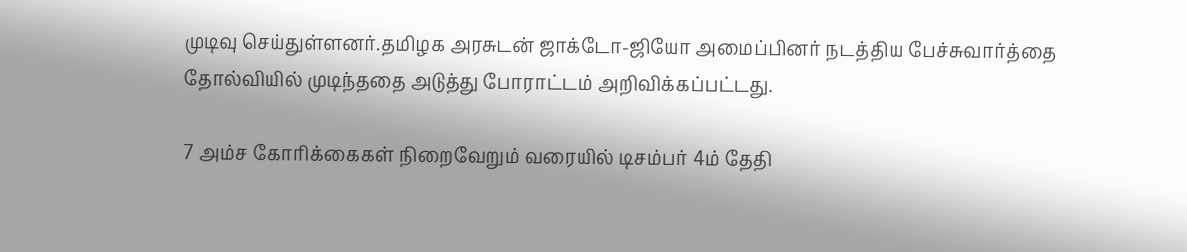முடிவு செய்துள்ளனர்.தமிழக அரசுடன் ஜாக்டோ-ஜியோ அமைப்பினர் நடத்திய பேச்சுவார்த்தை தோல்வியில் முடிந்ததை அடுத்து போராட்டம் அறிவிக்கப்பட்டது.

7 அம்ச கோரிக்கைகள் நிறைவேறும் வரையில் டிசம்பர் 4ம் தேதி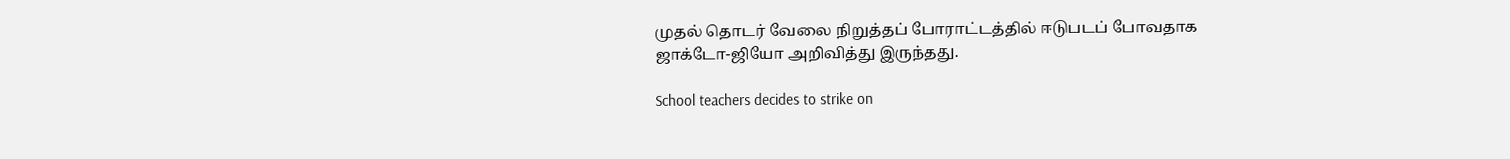முதல் தொடர் வேலை நிறுத்தப் போராட்டத்தில் ஈடுபடப் போவதாக ஜாக்டோ-ஜியோ அறிவித்து இருந்தது.

School teachers decides to strike on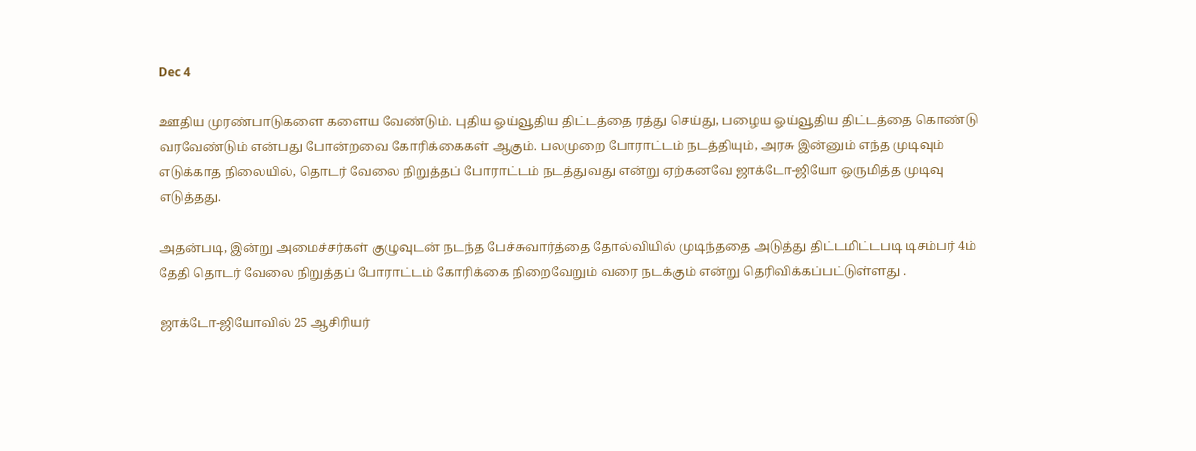Dec 4

ஊதிய முரண்பாடுகளை களைய வேண்டும். புதிய ஓய்வூதிய திட்டத்தை ரத்து செய்து, பழைய ஓய்வூதிய திட்டத்தை கொண்டு வரவேண்டும் என்பது போன்றவை கோரிக்கைகள் ஆகும். பலமுறை போராட்டம் நடத்தியும், அரசு இன்னும் எந்த முடிவும் எடுக்காத நிலையில், தொடர் வேலை நிறுத்தப் போராட்டம் நடத்துவது என்று ஏற்கனவே ஜாக்டோ-ஜியோ ஒருமித்த முடிவு எடுத்தது.

அதன்படி, இன்று அமைச்சர்கள் குழுவுடன் நடந்த பேச்சுவார்த்தை தோல்வியில் முடிந்ததை அடுத்து திட்டமிட்டபடி டிசம்பர் 4ம் தேதி தொடர் வேலை நிறுத்தப் போராட்டம் கோரிக்கை நிறைவேறும் வரை நடக்கும் என்று தெரிவிக்கப்பட்டுள்ளது .

ஜாக்டோ-ஜியோவில் 25 ஆசிரியர்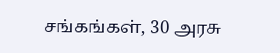சங்கங்கள், 30 அரசு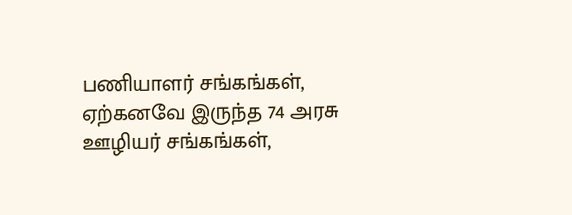பணியாளர் சங்கங்கள், ஏற்கனவே இருந்த 74 அரசு ஊழியர் சங்கங்கள்,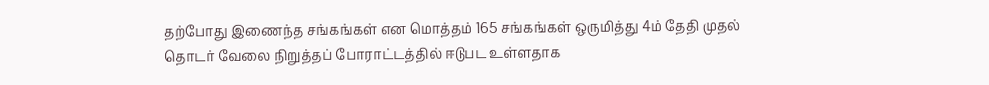தற்போது இணைந்த சங்கங்கள் என மொத்தம் 165 சங்கங்கள் ஒருமித்து 4ம் தேதி முதல் தொடர் வேலை நிறுத்தப் போராட்டத்தில் ஈடுபட உள்ளதாக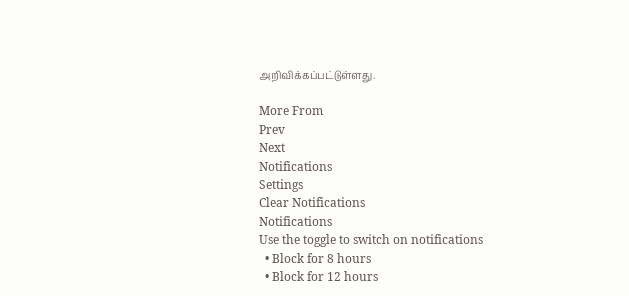அறிவிக்கப்பட்டுள்ளது.

More From
Prev
Next
Notifications
Settings
Clear Notifications
Notifications
Use the toggle to switch on notifications
  • Block for 8 hours
  • Block for 12 hours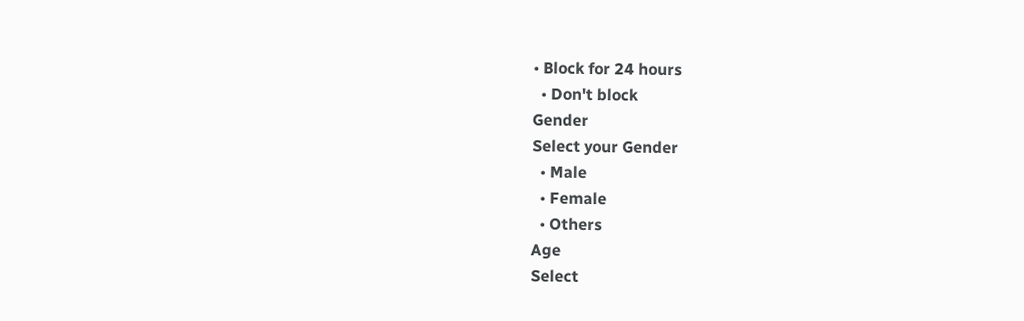• Block for 24 hours
  • Don't block
Gender
Select your Gender
  • Male
  • Female
  • Others
Age
Select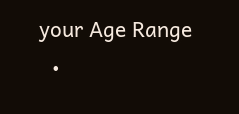your Age Range
  •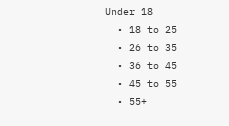Under 18
  • 18 to 25
  • 26 to 35
  • 36 to 45
  • 45 to 55
  • 55+